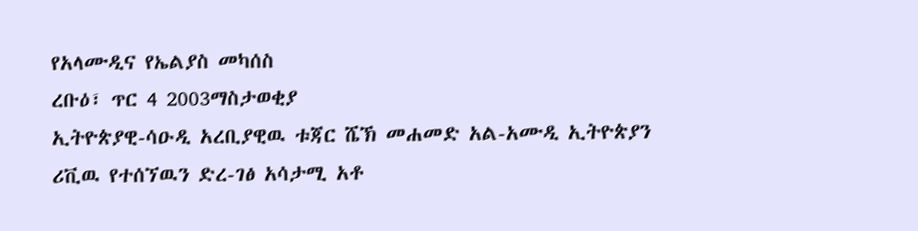የአላሙዲና የኤልያስ መካሰስ
ረቡዕ፣ ጥር 4 2003ማስታወቂያ
ኢትዮጵያዊ-ሳዑዲ አረቢያዊዉ ቱጃር ሼኽ መሐመድ አል-አሙዲ ኢትዮጵያን ሪቪዉ የተሰኘዉን ድረ-ገፅ አሳታሚ አቶ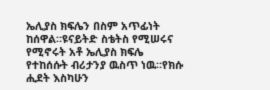ኤሊያስ ክፍሌን በስም አጥፊነት ከሰዋል።ዩናይትድ ስቴትስ የሚሠሩና የሚኖሩት አቶ ኤሊያስ ክፍሌ የተከሰሱት ብሪታንያ ዉስጥ ነዉ።የክሱ ሒደት እስካሁን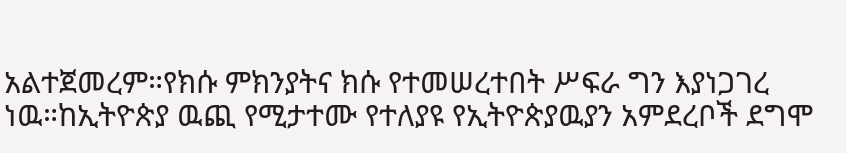አልተጀመረም።የክሱ ምክንያትና ክሱ የተመሠረተበት ሥፍራ ግን እያነጋገረ ነዉ።ከኢትዮጵያ ዉጪ የሚታተሙ የተለያዩ የኢትዮጵያዉያን አምደረቦች ደግሞ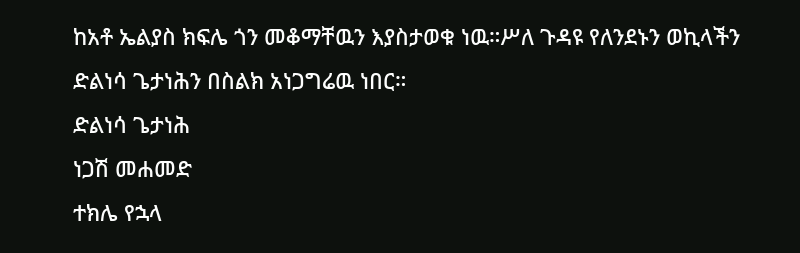ከአቶ ኤልያስ ክፍሌ ጎን መቆማቸዉን እያስታወቁ ነዉ።ሥለ ጉዳዩ የለንደኑን ወኪላችን ድልነሳ ጌታነሕን በስልክ አነጋግሬዉ ነበር።
ድልነሳ ጌታነሕ
ነጋሽ መሐመድ
ተክሌ የኋላ